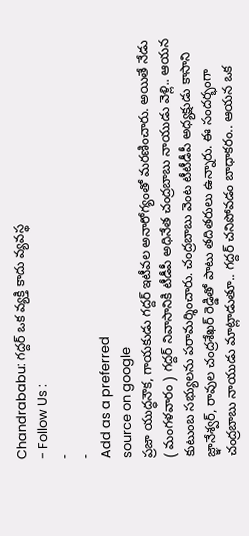Chandrababu: గద్దర్ ఒక వ్యక్తి కాదు వ్యవస్థ
- Follow Us :
-
-
Add as a preferred
source on google
ప్రజా యుద్ధనౌక, గాయకుడు గద్దర్ ఇటీవల అనారోగ్యంతో మరణించారు. అయితే నేడు ( మంగళవారం ) గద్దర్ నివాసానికి టీడీపీ అధినేత చంద్రబాబు నాయుడు వెళ్లి.. ఆయన కుటుంబ సభ్యులను పరామర్శించారు. చంద్రబాబు వెంట టీటీడీపీ అధ్యక్షుడు కాసాని జ్ఞానేశ్వర్, రావుల చంద్రశేఖర్ రెడ్డితో పాటు తదితరులు ఉన్నారు. ఈ సందర్భంగా చంద్రబాబు నాయుడు మాట్లాడుతూ.. గద్దర్ చనిపోవడం బాధాకరం.. ఆయన ఒక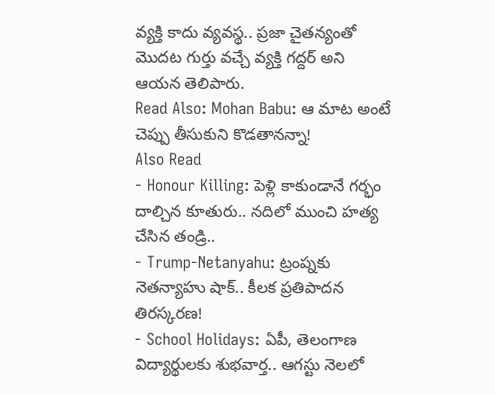వ్యక్తి కాదు వ్యవస్థ.. ప్రజా చైతన్యంతో మొదట గుర్తు వచ్చే వ్యక్తి గద్దర్ అని ఆయన తెలిపారు.
Read Also: Mohan Babu: ఆ మాట అంటే చెప్పు తీసుకుని కొడతానన్నా!
Also Read
- Honour Killing: పెళ్లి కాకుండానే గర్భం దాల్చిన కూతురు.. నదిలో ముంచి హత్య చేసిన తండ్రి..
- Trump-Netanyahu: ట్రంప్నకు నెతన్యాహు షాక్.. కీలక ప్రతిపాదన తిరస్కరణ!
- School Holidays: ఏపీ, తెలంగాణ విద్యార్థులకు శుభవార్త.. ఆగస్టు నెలలో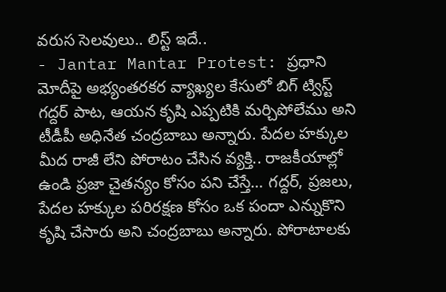వరుస సెలవులు.. లిస్ట్ ఇదే..
- Jantar Mantar Protest: ప్రధాని మోదీపై అభ్యంతరకర వ్యాఖ్యల కేసులో బిగ్ ట్విస్ట్
గద్దర్ పాట, ఆయన కృషి ఎప్పటికి మర్చిపోలేము అని టీడీపీ అధినేత చంద్రబాబు అన్నారు. పేదల హక్కుల మీద రాజీ లేని పోరాటం చేసిన వ్యక్తి.. రాజకీయాల్లో ఉండి ప్రజా చైతన్యం కోసం పని చేస్తే… గద్దర్, ప్రజలు, పేదల హక్కుల పరిరక్షణ కోసం ఒక పందా ఎన్నుకొని కృషి చేసారు అని చంద్రబాబు అన్నారు. పోరాటాలకు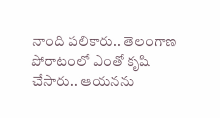నాంది పలికారు.. తెలంగాణ పోరాటంలో ఎంతో కృషి చేసారు.. ఆయనను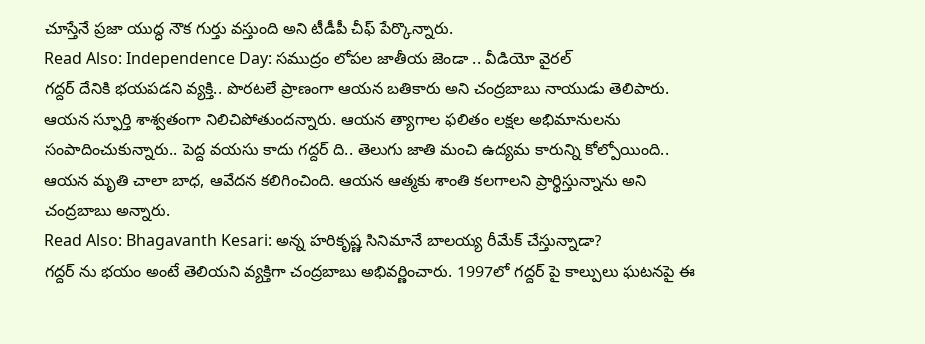చూస్తేనే ప్రజా యుద్ధ నౌక గుర్తు వస్తుంది అని టీడీపీ చీఫ్ పేర్కొన్నారు.
Read Also: Independence Day: సముద్రం లోపల జాతీయ జెండా .. వీడియో వైరల్
గద్దర్ దేనికి భయపడని వ్యక్తి.. పొరటలే ప్రాణంగా ఆయన బతికారు అని చంద్రబాబు నాయుడు తెలిపారు. ఆయన స్ఫూర్తి శాశ్వతంగా నిలిచిపోతుందన్నారు. ఆయన త్యాగాల ఫలితం లక్షల అభిమానులను సంపాదించుకున్నారు.. పెద్ద వయసు కాదు గద్దర్ ది.. తెలుగు జాతి మంచి ఉద్యమ కారున్ని కోల్పోయింది.. ఆయన మృతి చాలా బాధ, ఆవేదన కలిగించింది. ఆయన ఆత్మకు శాంతి కలగాలని ప్రార్థిస్తున్నాను అని చంద్రబాబు అన్నారు.
Read Also: Bhagavanth Kesari: అన్న హరికృష్ణ సినిమానే బాలయ్య రీమేక్ చేస్తున్నాడా?
గద్దర్ ను భయం అంటే తెలియని వ్యక్తిగా చంద్రబాబు అభివర్ణించారు. 1997లో గద్దర్ పై కాల్పులు ఘటనపై ఈ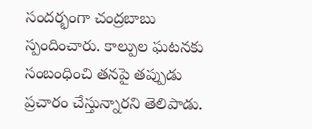సందర్భంగా చంద్రబాబు స్పందించారు. కాల్పుల ఘటనకు సంబంధించి తనపై తప్పుడు ప్రచారం చేస్తున్నారని తెలిపాడు.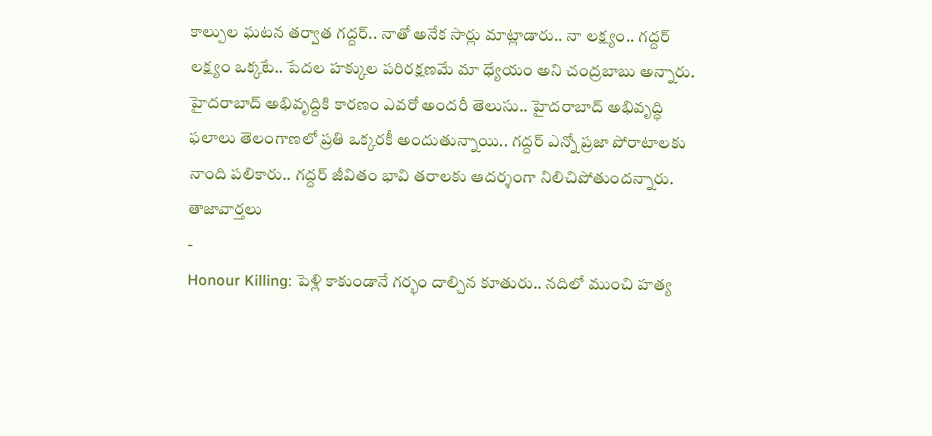కాల్పుల ఘటన తర్వాత గద్దర్.. నాతో అనేక సార్లు మాట్లాడారు.. నా లక్ష్యం.. గద్దర్ లక్ష్యం ఒక్కటే.. పేదల హక్కుల పరిరక్షణమే మా ధ్యేయం అని చంద్రబాబు అన్నారు. హైదరాబాద్ అభివృద్దికి కారణం ఎవరో అందరీ తెలుసు.. హైదరాబాద్ అభివృద్ధి ఫలాలు తెలంగాణలో ప్రతి ఒక్కరకీ అందుతున్నాయి.. గద్దర్ ఎన్నో ప్రజా పోరాటాలకు నాంది పలికారు.. గద్దర్ జీవితం భావి తరాలకు ఆదర్శంగా నిలిచిపోతుందన్నారు.
తాజావార్తలు
-
Honour Killing: పెళ్లి కాకుండానే గర్భం దాల్చిన కూతురు.. నదిలో ముంచి హత్య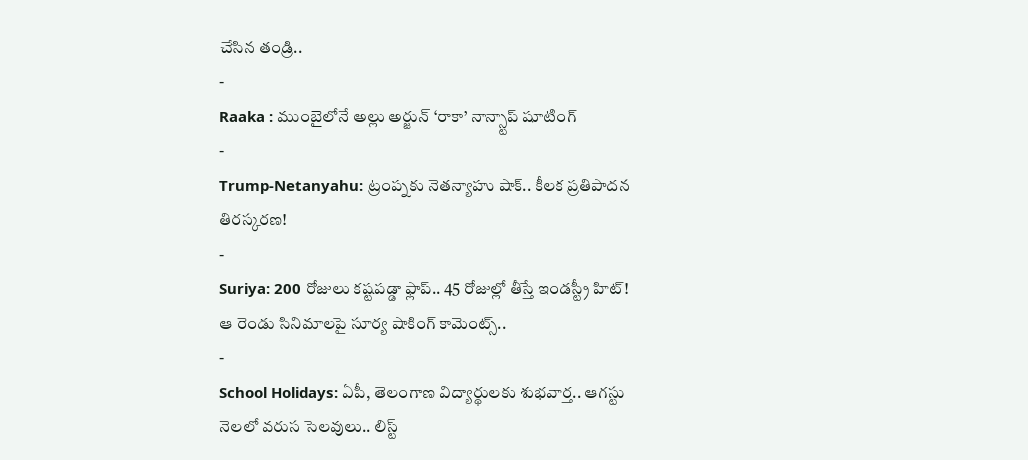చేసిన తండ్రి..
-
Raaka : ముంబైలోనే అల్లు అర్జున్ ‘రాకా’ నాన్స్టాప్ షూటింగ్
-
Trump-Netanyahu: ట్రంప్నకు నెతన్యాహు షాక్.. కీలక ప్రతిపాదన తిరస్కరణ!
-
Suriya: 200 రోజులు కష్టపడ్డా ఫ్లాప్.. 45 రోజుల్లో తీస్తే ఇండస్ట్రీ హిట్! ఆ రెండు సినిమాలపై సూర్య షాకింగ్ కామెంట్స్..
-
School Holidays: ఏపీ, తెలంగాణ విద్యార్థులకు శుభవార్త.. ఆగస్టు నెలలో వరుస సెలవులు.. లిస్ట్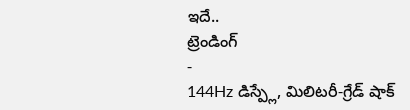ఇదే..
ట్రెండింగ్
-
144Hz డిస్ప్లే, మిలిటరీ-గ్రేడ్ షాక్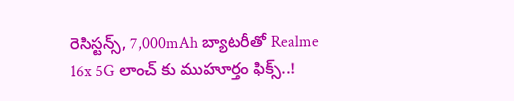రెసిస్టన్స్, 7,000mAh బ్యాటరీతో Realme 16x 5G లాంచ్ కు ముహూర్తం ఫిక్స్..!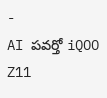-
AI పవర్తో iQOO Z11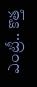ఎంట్రీ.. కొత్త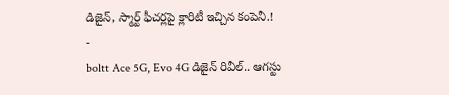డిజైన్, స్మార్ట్ ఫీచర్లపై క్లారిటీ ఇచ్చిన కంపెనీ.!
-
boltt Ace 5G, Evo 4G డిజైన్ రివీల్.. ఆగస్టు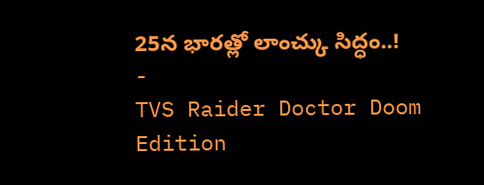25న భారత్లో లాంచ్కు సిద్ధం..!
-
TVS Raider Doctor Doom Edition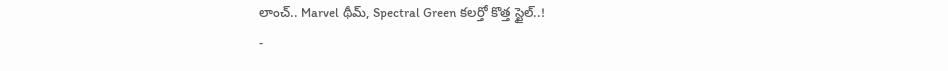లాంచ్.. Marvel థీమ్, Spectral Green కలర్తో కొత్త స్టైల్..!
-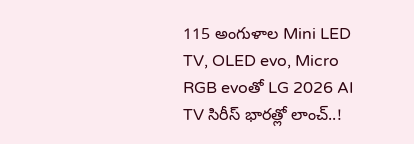115 అంగుళాల Mini LED TV, OLED evo, Micro RGB evoతో LG 2026 AI TV సిరీస్ భారత్లో లాంచ్..!